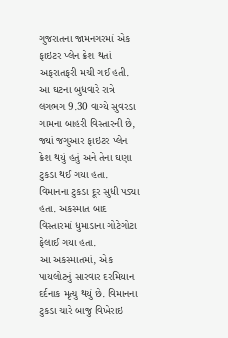ગુજરાતના જામનગરમાં એક ફાઇટર પ્લેન ક્રેશ થતાં અફરાતફરી મચી ગઈ હતી. આ ઘટના બુધવારે રાત્રે લગભગ 9.30 વાગ્યે સુવરડા ગામના બાહરી વિસ્તારની છે, જ્યાં જગુઆર ફાઇટર પ્લેન ક્રેશ થયું હતું અને તેના ઘણા ટુકડા થઈ ગયા હતા. વિમાનના ટુકડા દૂર સુધી પડ્યા હતા. અકસ્માત બાદ વિસ્તારમાં ધુમાડાના ગોટેગોટા ફેલાઈ ગયા હતા.
આ અકસ્માતમાં, એક પાયલોટનું સારવાર દરમિયાન દર્દનાક મૃત્યુ થયું છે. વિમાનના ટુકડા ચારે બાજુ વિખેરાઇ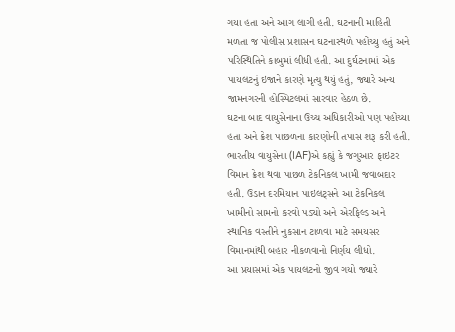ગયા હતા અને આગ લાગી હતી. ઘટનાની માહિતી મળતા જ પોલીસ પ્રશાસન ઘટનાસ્થળે પહોંચ્યુ હતું અને પરિસ્થિતિને કાબુમાં લીધી હતી. આ દુર્ઘટનામાં એક પાયલટનું ઇજાને કારણે મૃત્યુ થયું હતું, જ્યારે અન્ય જામનગરની હોસ્પિટલમાં સારવાર હેઠળ છે.
ઘટના બાદ વાયુસેનાના ઉચ્ચ અધિકારીઓ પણ પહોંચ્યા હતા અને ક્રેશ પાછળના કારણોની તપાસ શરૂ કરી હતી. ભારતીય વાયુસેના (IAF)એ કહ્યું કે જગુઆર ફાઇટર વિમાન ક્રેશ થવા પાછળ ટેકનિકલ ખામી જવાબદાર હતી. ઉડાન દરમિયાન પાઇલટ્સને આ ટેકનિકલ ખામીનો સામનો કરવો પડ્યો અને એરફિલ્ડ અને સ્થાનિક વસ્તીને નુકસાન ટાળવા માટે સમયસર વિમાનમાંથી બહાર નીકળવાનો નિર્ણય લીધો.
આ પ્રયાસમાં એક પાયલટનો જીવ ગયો જ્યારે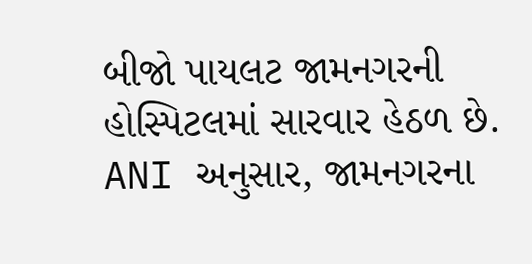બીજો પાયલટ જામનગરની હોસ્પિટલમાં સારવાર હેઠળ છે. ANI અનુસાર, જામનગરના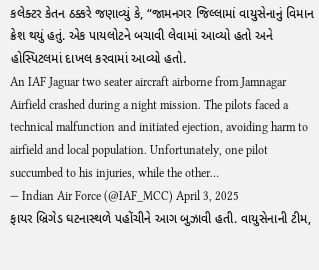કલેક્ટર કેતન ઠક્કરે જણાવ્યું કે, “જામનગર જિલ્લામાં વાયુસેનાનું વિમાન ક્રેશ થયું હતું. એક પાયલોટને બચાવી લેવામાં આવ્યો હતો અને હોસ્પિટલમાં દાખલ કરવામાં આવ્યો હતો.
An IAF Jaguar two seater aircraft airborne from Jamnagar Airfield crashed during a night mission. The pilots faced a technical malfunction and initiated ejection, avoiding harm to airfield and local population. Unfortunately, one pilot succumbed to his injuries, while the other…
— Indian Air Force (@IAF_MCC) April 3, 2025
ફાયર બ્રિગેડ ઘટનાસ્થળે પહોંચીને આગ બુઝાવી હતી. વાયુસેનાની ટીમ,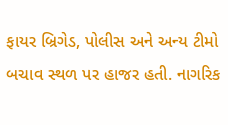ફાયર બ્રિગેડ, પોલીસ અને અન્ય ટીમો બચાવ સ્થળ પર હાજર હતી. નાગરિક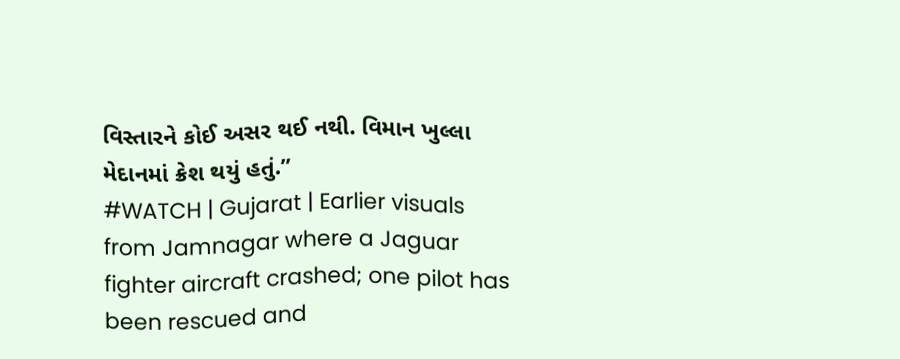વિસ્તારને કોઈ અસર થઈ નથી. વિમાન ખુલ્લા મેદાનમાં ક્રેશ થયું હતું.”
#WATCH | Gujarat | Earlier visuals from Jamnagar where a Jaguar fighter aircraft crashed; one pilot has been rescued and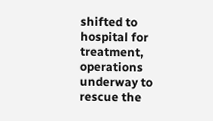shifted to hospital for treatment, operations underway to rescue the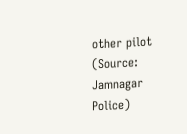other pilot
(Source: Jamnagar Police)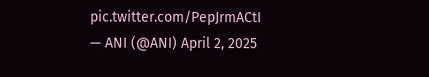pic.twitter.com/PepJrmACtI
— ANI (@ANI) April 2, 2025